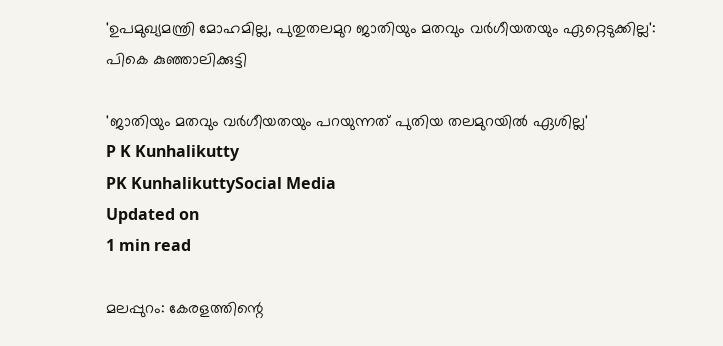'ഉപമുഖ്യമന്ത്രി മോഹമില്ല, പുതുതലമുറ ജാതിയും മതവും വർഗീയതയും ഏറ്റെടുക്കില്ല': പികെ കുഞ്ഞാലിക്കുട്ടി

'ജാതിയും മതവും വര്‍ഗീയതയും പറയുന്നത് പുതിയ തലമുറയില്‍ ഏശില്ല'
P K Kunhalikutty
PK KunhalikuttySocial Media
Updated on
1 min read

മലപ്പുറം: കേരളത്തിന്റെ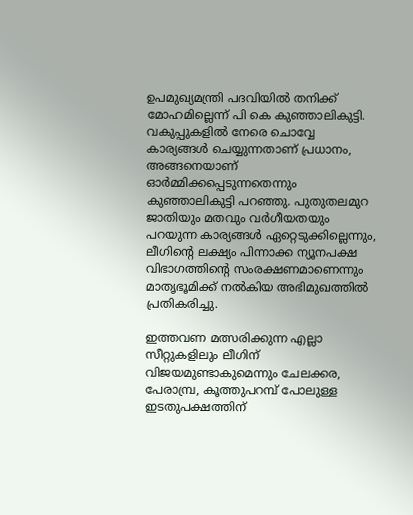ഉപമുഖ്യമന്ത്രി പദവിയിൽ തനിക്ക് മോഹമില്ലെന്ന് പി കെ കുഞ്ഞാലികുട്ടി. വകുപ്പുകളിൽ നേരെ ചൊവ്വേ കാര്യങ്ങൾ ചെയ്യുന്നതാണ് പ്രധാനം, അങ്ങനെയാണ് ഓർമ്മിക്കപ്പെടുന്നതെന്നും കുഞ്ഞാലികുട്ടി പറഞ്ഞു. പുതുതലമുറ ജാതിയും മതവും വർഗീയതയും പറയുന്ന കാര്യങ്ങൾ ഏറ്റെടുക്കില്ലെന്നും, ലീഗിന്റെ ലക്ഷ്യം പിന്നാക്ക ന്യൂനപക്ഷ വിഭാഗത്തിന്റെ സംരക്ഷണമാണെന്നും മാതൃഭൂമിക്ക് നൽകിയ അഭിമുഖത്തിൽ പ്രതികരിച്ചു.

ഇത്തവണ മത്സരിക്കുന്ന എല്ലാ സീറ്റുകളിലും ലീഗിന് വിജയമുണ്ടാകുമെന്നും ചേലക്കര, പേരാമ്പ്ര, കൂത്തുപറമ്പ് പോലുള്ള ഇടതുപക്ഷത്തിന്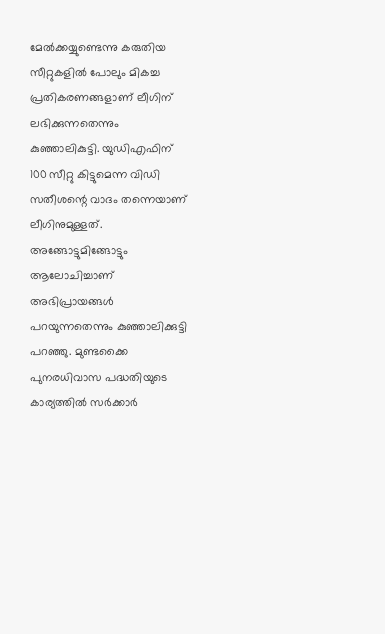മേൽക്കയ്യുണ്ടെന്നു കരുതിയ സീറ്റുകളിൽ പോലും മികച്ച പ്രതികരണങ്ങളാണ് ലീഗിന് ലഭിക്കുന്നതെന്നും കുഞ്ഞാലികുട്ടി. യുഡിഎഫിന് 100 സീറ്റു കിട്ടുമെന്ന വിഡി സതീശന്റെ വാദം തന്നെയാണ് ലീഗിനുമുള്ളത്. അങ്ങോട്ടുമിങ്ങോട്ടും ആലോചിച്ചാണ് അഭിപ്രായങ്ങൾ പറയുന്നതെന്നും കുഞ്ഞാലിക്കുട്ടി പറഞ്ഞു. മുണ്ടക്കൈ പുനരധിവാസ പദ്ധതിയുടെ കാര്യത്തിൽ സർക്കാർ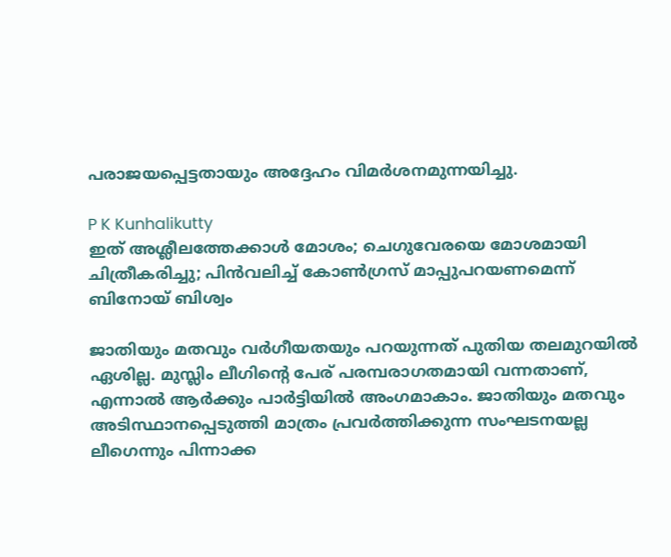പരാജയപ്പെട്ടതായും അദ്ദേഹം വിമർശനമുന്നയിച്ചു.

P K Kunhalikutty
ഇത് അശ്ലീലത്തേക്കാള്‍ മോശം; ചെഗുവേരയെ മോശമായി ചിത്രീകരിച്ചു; പിന്‍വലിച്ച് കോണ്‍ഗ്രസ് മാപ്പുപറയണമെന്ന് ബിനോയ് ബിശ്വം

ജാതിയും മതവും വർഗീയതയും പറയുന്നത് പുതിയ തലമുറയിൽ ഏശില്ല. മുസ്ലിം ലീഗിന്റെ പേര് പരമ്പരാഗതമായി വന്നതാണ്, എന്നാൽ ആർക്കും പാർട്ടിയിൽ അംഗമാകാം. ജാതിയും മതവും അടിസ്ഥാനപ്പെടുത്തി മാത്രം പ്രവർത്തിക്കുന്ന സംഘടനയല്ല ലീഗെന്നും പിന്നാക്ക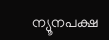ന്യൂനപക്ഷ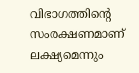വിഭാഗത്തിന്റെ സംരക്ഷണമാണ് ലക്ഷ്യമെന്നും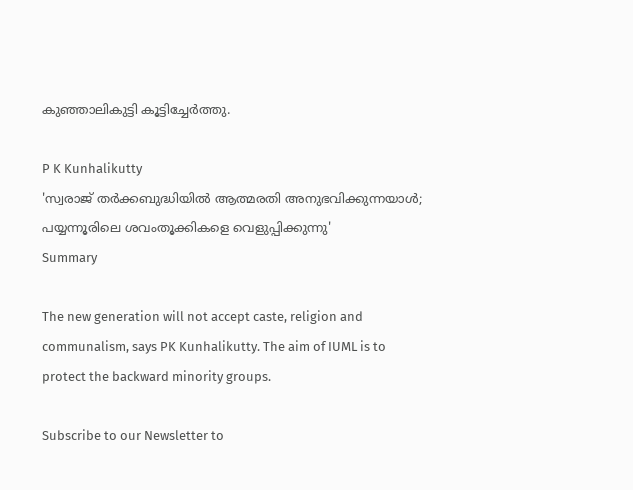കുഞ്ഞാലികുട്ടി കൂട്ടിച്ചേർത്തു.

P K Kunhalikutty
'സ്വരാജ് തര്‍ക്കബുദ്ധിയില്‍ ആത്മരതി അനുഭവിക്കുന്നയാള്‍; പയ്യന്നൂരിലെ ശവംതൂക്കികളെ വെളുപ്പിക്കുന്നു'
Summary

The new generation will not accept caste, religion and communalism, says PK Kunhalikutty. The aim of IUML is to protect the backward minority groups.

Subscribe to our Newsletter to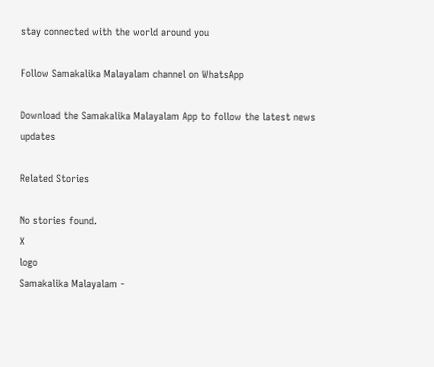stay connected with the world around you

Follow Samakalika Malayalam channel on WhatsApp

Download the Samakalika Malayalam App to follow the latest news updates

Related Stories

No stories found.
X
logo
Samakalika Malayalam -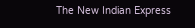The New Indian Express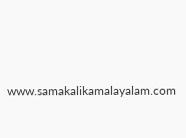www.samakalikamalayalam.com